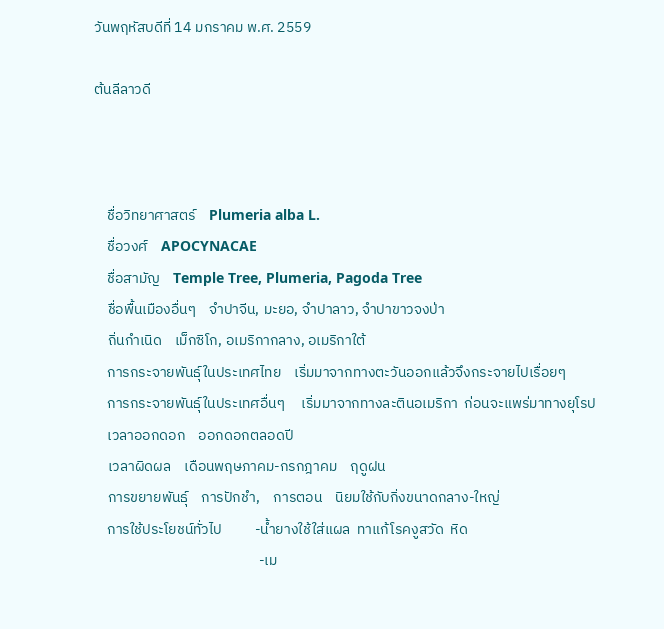วันพฤหัสบดีที่ 14 มกราคม พ.ศ. 2559

ต้นลีลาวดี



    ชื่อวิทยาศาสตร์    Plumeria alba L.
    ชื่อวงศ์    APOCYNACAE
    ชื่อสามัญ    Temple Tree, Plumeria, Pagoda Tree
    ชื่อพื้นเมืองอื่นๆ    จำปาจีน, มะยอ, จำปาลาว, จำปาขาวจงป่า
    ถิ่นกำเนิด    เม็กซิโก, อเมริกากลาง, อเมริกาใต้
    การกระจายพันธุ์ในประเทศไทย    เริ่มมาจากทางตะวันออกแล้วจึงกระจายไปเรื่อยๆ
    การกระจายพันธุ์ในประเทศอื่นๆ     เริ่มมาจากทางละตินอเมริกา  ก่อนจะแพร่มาทางยุโรป
    เวลาออกดอก    ออกดอกตลอดปี
    เวลาผิดผล    เดือนพฤษภาคม-กรกฎาคม    ฤดูฝน
    การขยายพันธุ์    การปักชำ,    การตอน    นิยมใช้กับกิ่งขนาดกลาง-ใหญ่
    การใช้ประโยชน์ทั่วไป          -น้ำยางใช้ใส่แผล  ทาแก้โรคงูสวัด  หิด
                                                  -เม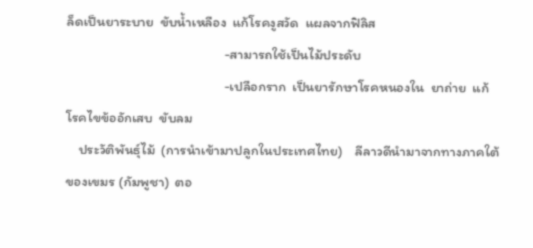ล็ดเป็นยาระบาย  ขับน้ำเหลือง  แก้โรคงูสวัด  แผลจากฟิลิส
                                                  -สามารถใช้เป็นไม้ประดับ
                                                  -เปลือกราก  เป็นยารักษาโรคหนองใน  ยาถ่าย  แก้โรคไขข้ออักเสบ  ขับลม
    ประวัติพันธุ์ไม้  (การนำเข้ามาปลูกในประเทศไทย)    ลีลาวดีนำมาจากทางภาคใต้ของเขมร (กัมพูชา)  ตอ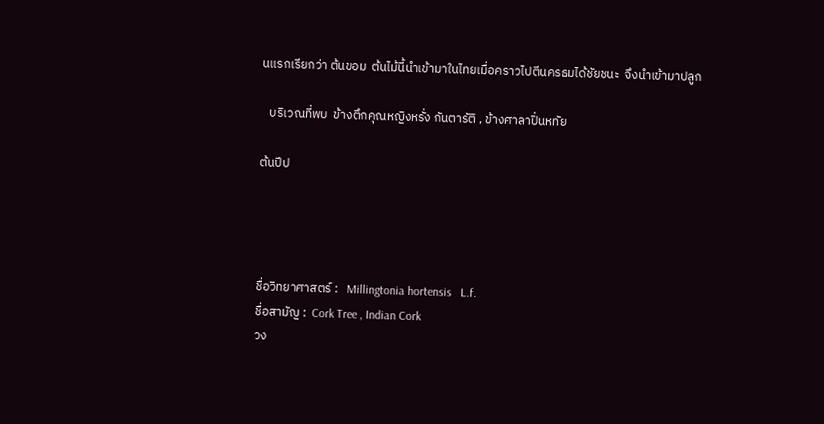นแรกเรียกว่า ต้นขอม  ต้นไม้นี้นำเข้ามาในไทยเมื่อคราวไปตีนครธมได้ชัยชนะ  จึงนำเข้ามาปลูก

   บริเวณที่พบ  ข้างตึกคุณหญิงหรั่ง กันตารัติ , ข้างศาลาปิ่นหทัย

ต้นปีป




ชื่อวิทยาศาสตร์ :   Millingtonia hortensis   L.f.
ชื่อสามัญ :  Cork Tree , Indian Cork
วง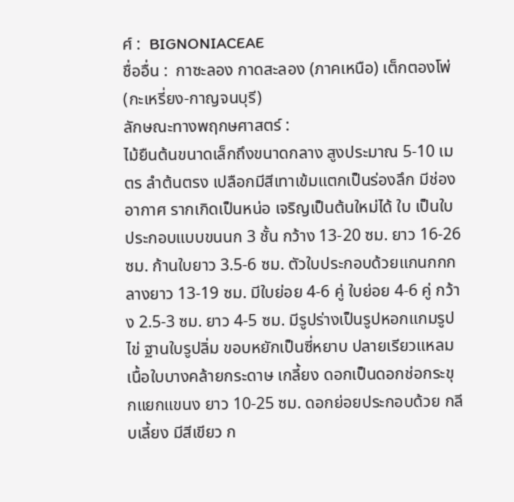ศ์ :  BIGNONIACEAE
ชื่ออื่น :  กาซะลอง กาดสะลอง (ภาคเหนือ) เต็กตองโพ่ (กะเหรี่ยง-กาญจนบุรี)
ลักษณะทางพฤกษศาสตร์ :
ไม้ยืนต้นขนาดเล็กถึงขนาดกลาง สูงประมาณ 5-10 เมตร ลำต้นตรง เปลือกมีสีเทาเข้มแตกเป็นร่องลึก มีช่องอากาศ รากเกิดเป็นหน่อ เจริญเป็นต้นใหม่ได้ ใบ เป็นใบประกอบแบบขนนก 3 ชั้น กว้าง 13-20 ซม. ยาว 16-26 ซม. ก้านใบยาว 3.5-6 ซม. ตัวใบประกอบด้วยแกนกกกลางยาว 13-19 ซม. มีใบย่อย 4-6 คู่ ใบย่อย 4-6 คู่ กว้าง 2.5-3 ซม. ยาว 4-5 ซม. มีรูปร่างเป็นรูปหอกแกมรูปไข่ ฐานใบรูปลิ่ม ขอบหยักเป็นซี่หยาบ ปลายเรียวแหลม เนื้อใบบางคล้ายกระดาษ เกลี้ยง ดอกเป็นดอกช่อกระขุกแยกแขนง ยาว 10-25 ซม. ดอกย่อยประกอบด้วย กลีบเลี้ยง มีสีเขียว ก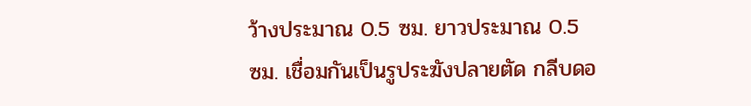ว้างประมาณ 0.5 ซม. ยาวประมาณ 0.5 ซม. เชื่อมกันเป็นรูประฆังปลายตัด กลีบดอ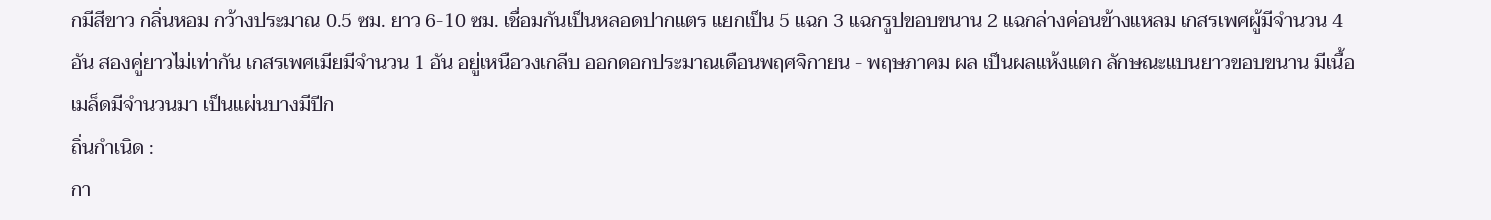กมีสีขาว กลิ่นหอม กว้างประมาณ 0.5 ซม. ยาว 6-10 ซม. เชื่อมกันเป็นหลอดปากแตร แยกเป็น 5 แฉก 3 แฉกรูปขอบขนาน 2 แฉกล่างค่อนข้างแหลม เกสรเพศผู้มีจำนวน 4 อัน สองคู่ยาวไม่เท่ากัน เกสรเพศเมียมีจำนวน 1 อัน อยู่เหนือวงเกลีบ ออกดอกประมาณเดือนพฤศจิกายน - พฤษภาคม ผล เป็นผลแห้งแตก ลักษณะแบนยาวขอบขนาน มีเนื้อ เมล็ดมีจำนวนมา เป็นแผ่นบางมีปีก
ถิ่นกำเนิด :
กา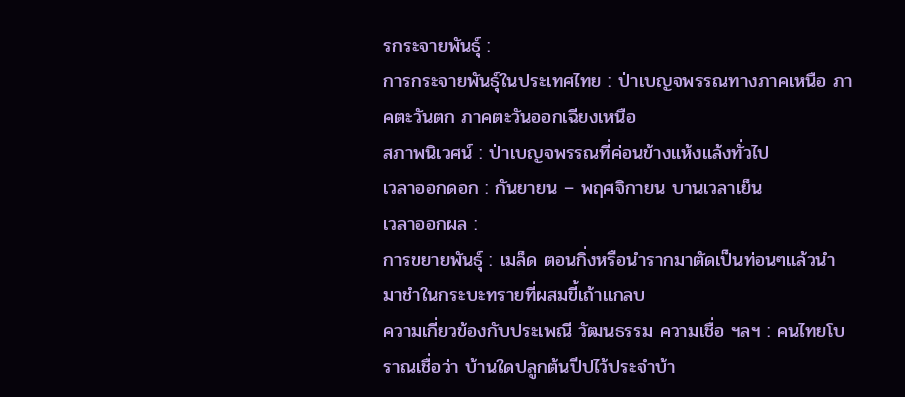รกระจายพันธุ์ :
การกระจายพันธุ์ในประเทศไทย : ป่าเบญจพรรณทางภาคเหนือ ภาคตะวันตก ภาคตะวันออกเฉียงเหนือ
สภาพนิเวศน์ : ป่าเบญจพรรณที่ค่อนข้างแห้งแล้งทั่วไป
เวลาออกดอก : กันยายน – พฤศจิกายน บานเวลาเย็น
เวลาออกผล :
การขยายพันธุ์ : เมล็ด ตอนกิ่งหรือนำรากมาตัดเป็นท่อนๆแล้วนำมาชำในกระบะทรายที่ผสมขี้เถ้าแกลบ
ความเกี่ยวข้องกับประเพณี วัฒนธรรม ความเชื่อ ฯลฯ : คนไทยโบราณเชื่อว่า บ้านใดปลูกต้นปีปไว้ประจำบ้า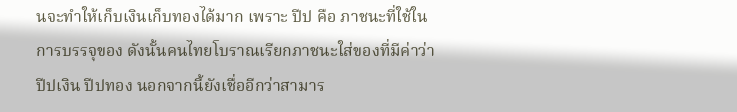นจะทำให้เก็บเงินเก็บทองได้มาก เพราะ ปีป คือ ภาชนะที่ใช้ในการบรรจุของ ดังนั้นคนไทยโบราณเรียกภาชนะใส่ของที่มีค่าว่า ปีปเงิน ปีปทอง นอกจากนี้ยังเชื่ออีกว่าสามาร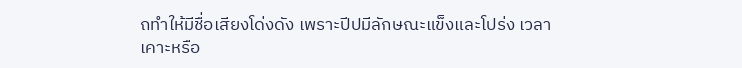ถทำให้มีชื่อเสียงโด่งดัง เพราะปีปมีลักษณะแข็งและโปร่ง เวลาเคาะหรือ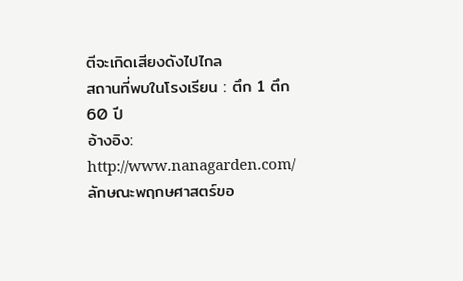ตีจะเกิดเสียงดังไปไกล
สถานที่พบในโรงเรียน : ตึก 1 ตึก 60 ปี
อ้างอิง:
http://www.nanagarden.com/ลักษณะพฤกษศาสตร์ขอ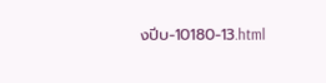งปีบ-10180-13.html